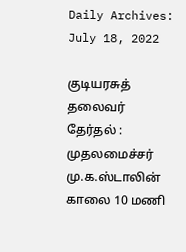Daily Archives: July 18, 2022

குடியரசுத் தலைவர் தேர்தல் : முதலமைச்சர் மு.க.ஸ்டாலின் காலை 10 மணி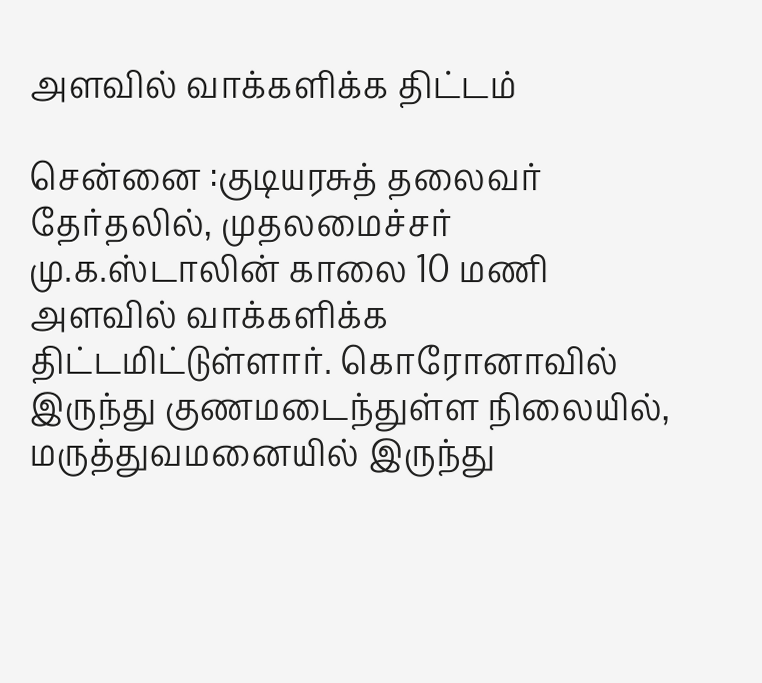அளவில் வாக்களிக்க திட்டம்

சென்னை :குடியரசுத் தலைவர் தேர்தலில், முதலமைச்சர் மு.க.ஸ்டாலின் காலை 10 மணி அளவில் வாக்களிக்க திட்டமிட்டுள்ளார். கொரோனாவில் இருந்து குணமடைந்துள்ள நிலையில், மருத்துவமனையில் இருந்து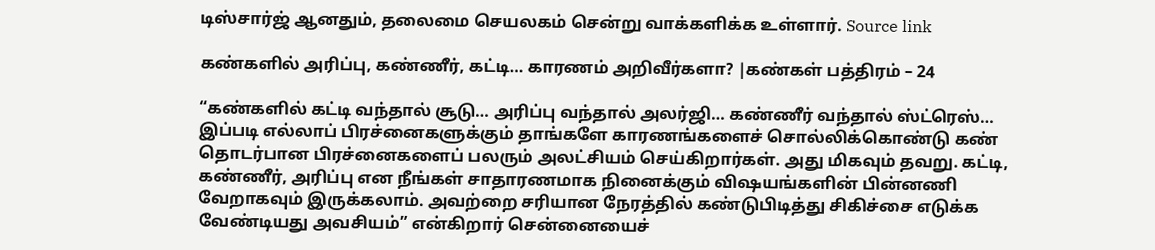டிஸ்சார்ஜ் ஆனதும், தலைமை செயலகம் சென்று வாக்களிக்க உள்ளார். Source link

கண்களில் அரிப்பு, கண்ணீர், கட்டி… காரணம் அறிவீர்களா? |கண்கள் பத்திரம் – 24

“கண்களில் கட்டி வந்தால் சூடு… அரிப்பு வந்தால் அலர்ஜி… கண்ணீர் வந்தால் ஸ்ட்ரெஸ்… இப்படி எல்லாப் பிரச்னைகளுக்கும் தாங்களே காரணங்களைச் சொல்லிக்கொண்டு கண் தொடர்பான பிரச்னைகளைப் பலரும் அலட்சியம் செய்கிறார்கள். அது மிகவும் தவறு. கட்டி, கண்ணீர், அரிப்பு என நீங்கள் சாதாரணமாக நினைக்கும் விஷயங்களின் பின்னணி வேறாகவும் இருக்கலாம். அவற்றை சரியான நேரத்தில் கண்டுபிடித்து சிகிச்சை எடுக்க வேண்டியது அவசியம்” என்கிறார் சென்னையைச்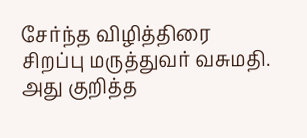சேர்ந்த விழித்திரை சிறப்பு மருத்துவர் வசுமதி. அது குறித்த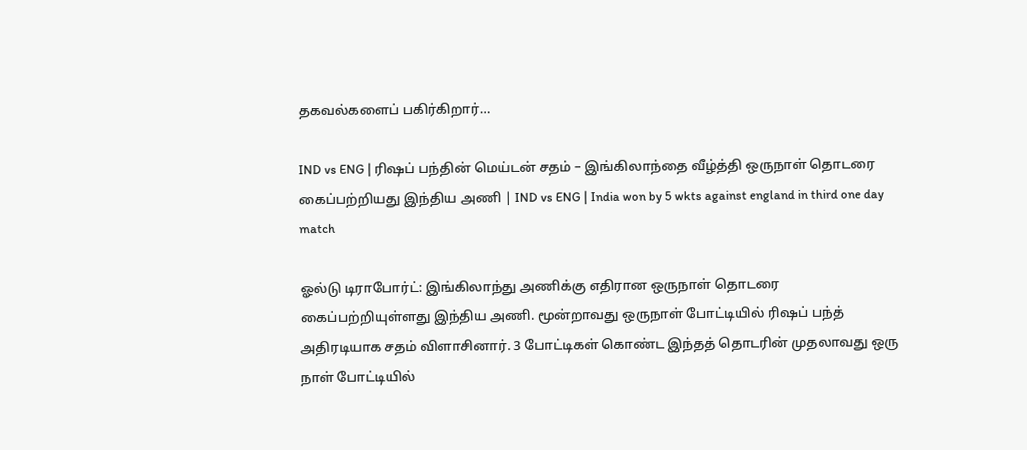தகவல்களைப் பகிர்கிறார்…

IND vs ENG | ரிஷப் பந்தின் மெய்டன் சதம் – இங்கிலாந்தை வீழ்த்தி ஒருநாள் தொடரை கைப்பற்றியது இந்திய அணி | IND vs ENG | India won by 5 wkts against england in third one day match

ஓல்டு டிராபோர்ட்: இங்கிலாந்து அணிக்கு எதிரான ஒருநாள் தொடரை கைப்பற்றியுள்ளது இந்திய அணி. மூன்றாவது ஒருநாள் போட்டியில் ரிஷப் பந்த் அதிரடியாக சதம் விளாசினார். 3 போட்டிகள் கொண்ட இந்தத் தொடரின் முதலாவது ஒரு நாள் போட்டியில்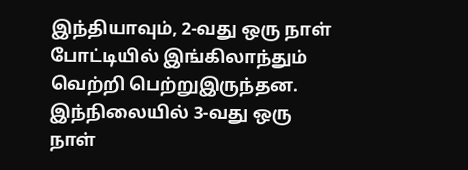இந்தியாவும், 2-வது ஒரு நாள் போட்டியில் இங்கிலாந்தும் வெற்றி பெற்றுஇருந்தன. இந்நிலையில் 3-வது ஒரு நாள்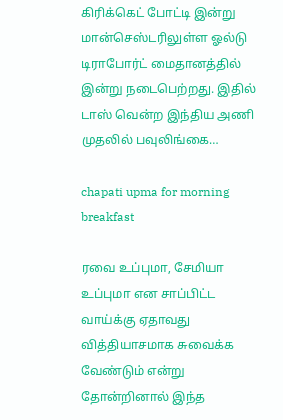கிரிக்கெட் போட்டி இன்று மான்செஸ்டரிலுள்ள ஓல்டு டிராபோர்ட் மைதானத்தில் இன்று நடைபெற்றது. இதில் டாஸ் வென்ற இந்திய அணி முதலில் பவுலிங்கை…

chapati upma for morning breakfast

ரவை உப்புமா, சேமியா உப்புமா என சாப்பிட்ட வாய்க்கு ஏதாவது வித்தியாசமாக சுவைக்க வேண்டும் என்று தோன்றினால் இந்த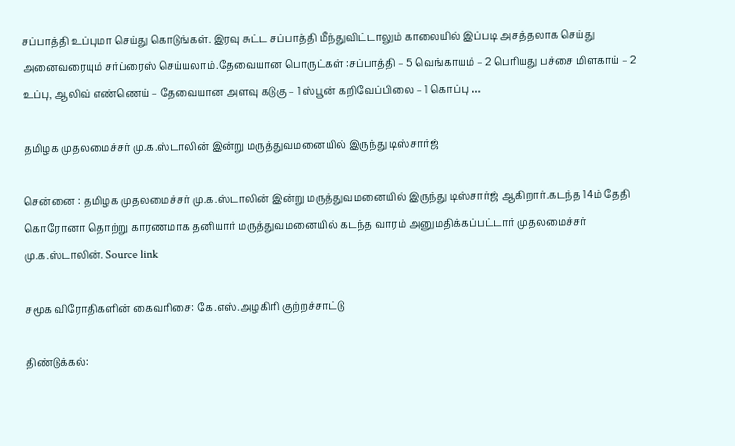சப்பாத்தி உப்புமா செய்து கொடுங்கள். இரவு சுட்ட சப்பாத்தி மீந்துவிட்டாலும் காலையில் இப்படி அசத்தலாக செய்து அனைவரையும் சர்ப்ரைஸ் செய்யலாம்.தேவையான பொருட்கள் :சப்பாத்தி – 5 வெங்காயம் – 2 பெரியது பச்சை மிளகாய் – 2 உப்பு, ஆலிவ் எண்ணெய் – தேவையான அளவு கடுகு – 1 ஸ்பூன் கறிவேப்பிலை – 1 கொப்பு …

தமிழக முதலமைச்சர் மு.க.ஸ்டாலின் இன்று மருத்துவமனையில் இருந்து டிஸ்சார்ஜ்

சென்னை : தமிழக முதலமைச்சர் மு.க.ஸ்டாலின் இன்று மருத்துவமனையில் இருந்து டிஸ்சார்ஜ் ஆகிறார்.கடந்த 14ம் தேதி கொரோனா தொற்று காரணமாக தனியார் மருத்துவமனையில் கடந்த வாரம் அனுமதிக்கப்பட்டார் முதலமைச்சர் மு.க.ஸ்டாலின். Source link

சமூக விரோதிகளின் கைவரிசை: கே.எஸ்.அழகிரி குற்றச்சாட்டு

திண்டுக்கல்: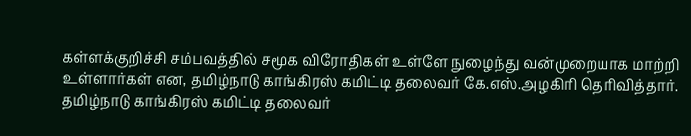கள்ளக்குறிச்சி சம்பவத்தில் சமூக விரோதிகள் உள்ளே நுழைந்து வன்முறையாக மாற்றி உள்ளார்கள் என, தமிழ்நாடு காங்கிரஸ் கமிட்டி தலைவர் கே.எஸ்.அழகிரி தெரிவித்தார். தமிழ்நாடு காங்கிரஸ் கமிட்டி தலைவர்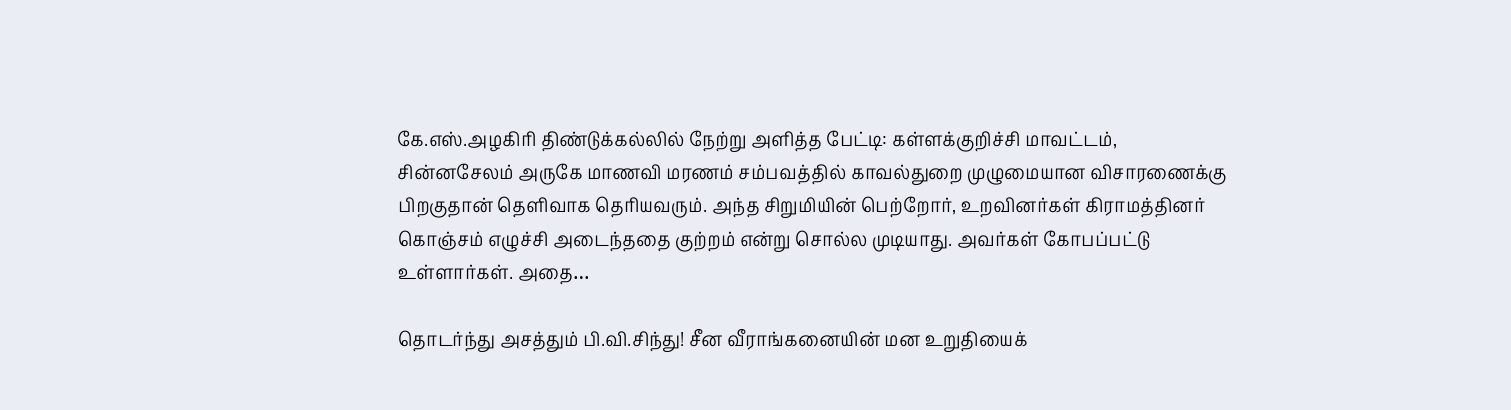கே.எஸ்.அழகிரி திண்டுக்கல்லில் நேற்று அளித்த பேட்டி: கள்ளக்குறிச்சி மாவட்டம், சின்னசேலம் அருகே மாணவி மரணம் சம்பவத்தில் காவல்துறை முழுமையான விசாரணைக்கு பிறகுதான் தெளிவாக தெரியவரும். அந்த சிறுமியின் பெற்றோர், உறவினர்கள் கிராமத்தினர் கொஞ்சம் எழுச்சி அடைந்ததை குற்றம் என்று சொல்ல முடியாது. அவர்கள் கோபப்பட்டு உள்ளார்கள். அதை…

தொடர்ந்து அசத்தும் பி.வி.சிந்து! சீன வீராங்கனையின் மன உறுதியைக்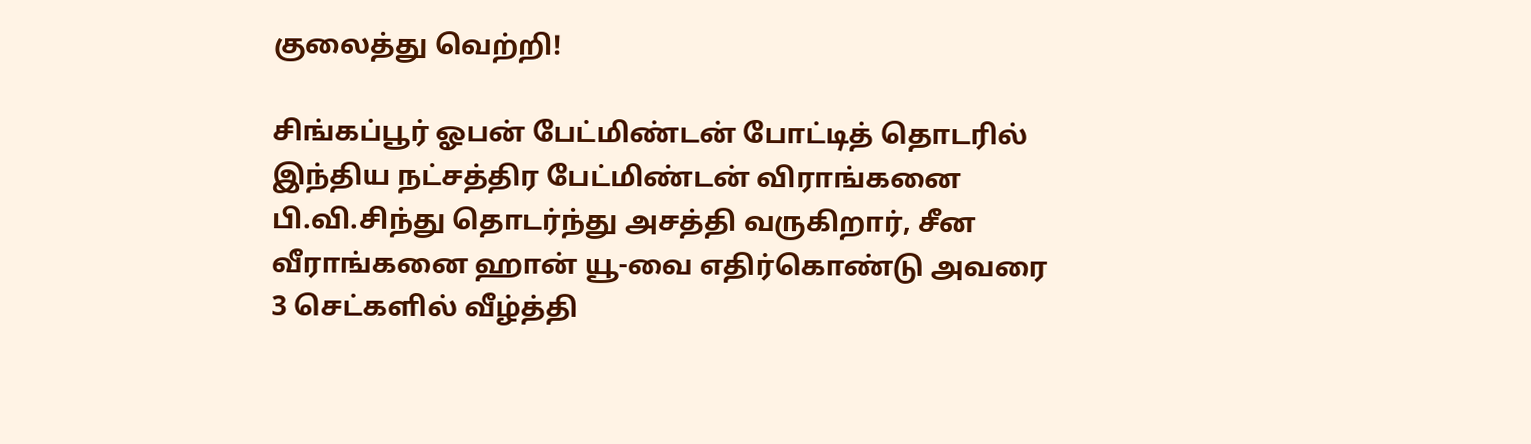குலைத்து வெற்றி!

சிங்கப்பூர் ஓபன் பேட்மிண்டன் போட்டித் தொடரில் இந்திய நட்சத்திர பேட்மிண்டன் விராங்கனை பி.வி.சிந்து தொடர்ந்து அசத்தி வருகிறார், சீன வீராங்கனை ஹான் யூ-வை எதிர்கொண்டு அவரை 3 செட்களில் வீழ்த்தி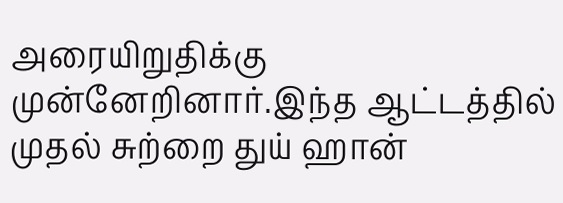அரையிறுதிக்கு முன்னேறினார்.இந்த ஆட்டத்தில் முதல் சுற்றை துய் ஹான்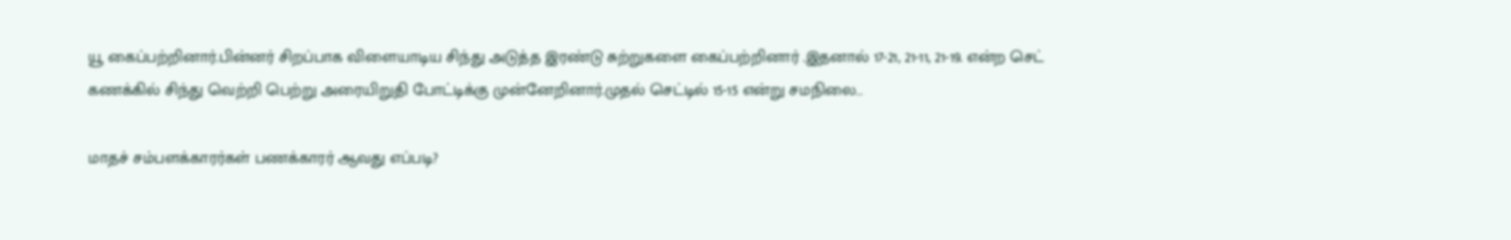யூ கைப்பற்றினார்.பின்னர் சிறப்பாக விளையாடிய சிந்து அடுத்த இரண்டு சுற்றுகளை கைப்பற்றினார் .இதனால் 17-21, 21-11, 21-19. என்ற செட் கணக்கில் சிந்து வெற்றி பெற்று அரையிறுதி போட்டிக்கு முன்னேறினார்.முதல் செட்டில் 15-15 என்று சமநிலை…

மாதச் சம்பளக்காரர்கள் பணக்காரர் ஆவது எப்படி?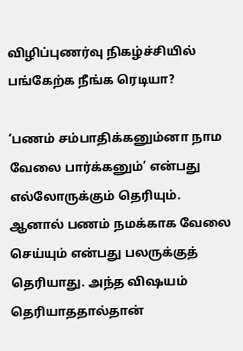விழிப்புணர்வு நிகழ்ச்சியில் பங்கேற்க நீங்க ரெடியா?

‘பணம் சம்பாதிக்கனும்னா நாம வேலை பார்க்கனும்’ என்பது எல்லோருக்கும் தெரியும். ஆனால் பணம் நமக்காக வேலை செய்யும் என்பது பலருக்குத் தெரியாது. அந்த விஷயம் தெரியாததால்தான்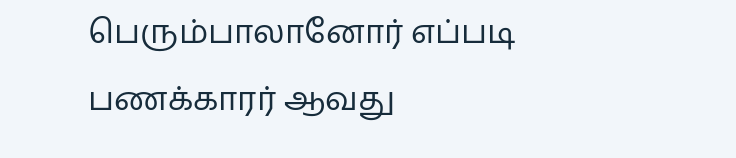பெரும்பாலானோர் எப்படி பணக்காரர் ஆவது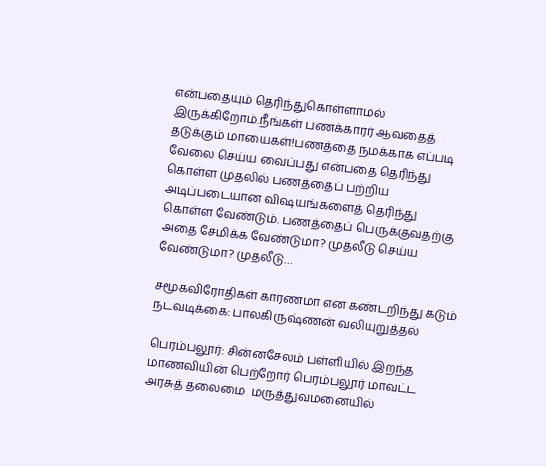என்பதையும் தெரிந்துகொள்ளாமல் இருக்கிறோம்.நீங்கள் பணக்காரர் ஆவதைத் தடுக்கும் மாயைகள்!பணத்தை நமக்காக எப்படி வேலை செய்ய வைப்பது என்பதை தெரிந்து கொள்ள முதலில் பணத்தைப் பற்றிய அடிப்படையான விஷயங்களைத் தெரிந்து கொள்ள வேண்டும். பணத்தைப் பெருக்குவதற்கு அதை சேமிக்க வேண்டுமா? முதலீடு செய்ய வேண்டுமா? முதலீடு…

சமூகவிரோதிகள் காரணமா என கண்டறிந்து கடும் நடவடிக்கை: பாலகிருஷ்ணன் வலியுறுத்தல்

பெரம்பலூர்: சின்னசேலம் பள்ளியில் இறந்த மாணவியின் பெற்றோர் பெரம்பலூர் மாவட்ட அரசுத் தலைமை  மருத்துவமனையில்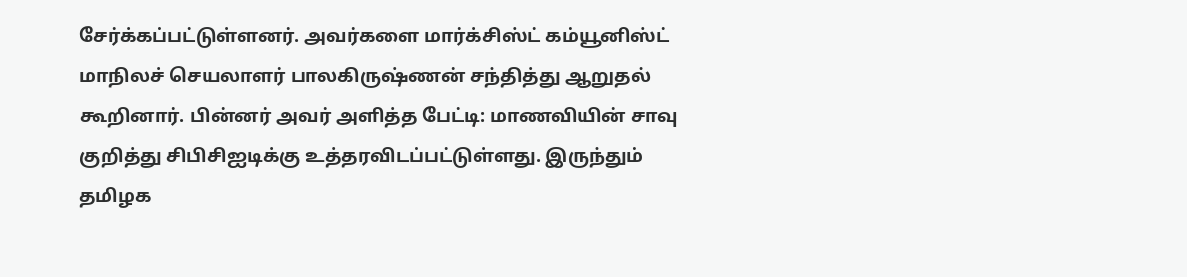சேர்க்கப்பட்டுள்ளனர். அவர்களை மார்க்சிஸ்ட் கம்யூனிஸ்ட் மாநிலச் செயலாளர் பாலகிருஷ்ணன் சந்தித்து ஆறுதல் கூறினார். பின்னர் அவர் அளித்த பேட்டி: மாணவியின் சாவு குறித்து சிபிசிஐடிக்கு உத்தரவிடப்பட்டுள்ளது. இருந்தும் தமிழக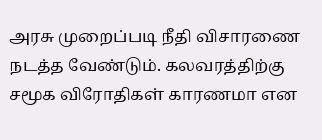அரசு முறைப்படி நீதி விசாரணை நடத்த வேண்டும். கலவரத்திற்கு சமூக விரோதிகள் காரணமா என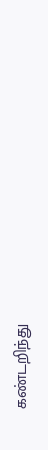கண்டறிந்து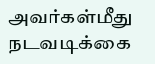அவர்கள்மீது நடவடிக்கை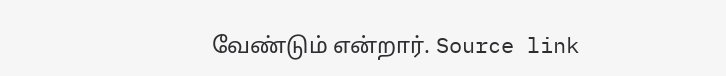வேண்டும் என்றார். Source link